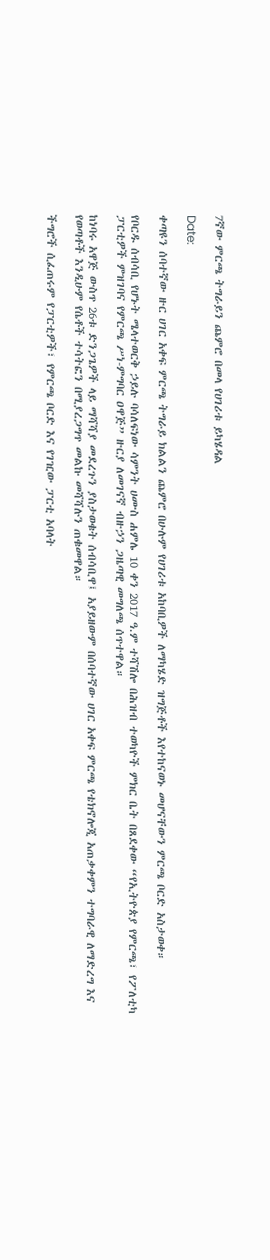7ኛው ምርጫ ትግራይን ጨምሮ በመላ የሀገሪቱ ይካሄዳል

Date:

ቀጣዩን ሰባተኛው ዙር ሀገር አቀፍ ምርጫ ትግራይ ክልልን ጨምሮ በሁሉም የሀገሪቱ አከባቢዎች ለማካሄድ ዝግጅቶች እየተከናወኑ መሆናቸውን ምርጫ ቦርድ አስታወቀ።

የቦርዱ ሰብሳቢ የሆኑት ሜላተወርቅ ኃይሉ ባሳለፍነው ሳምንት ሀሙስ ሐምሌ 10 ቀን 2017 ዓ.ም ተሻሽሎ በሕዝብ ተወካዮች ምክር ቤት በጸደቀው “የኢትዮጵያ የምርጫ፣ የፖለቲካ ፓርቲዎች ምዝገባና የምርጫ ሥነ-ምግባር ዐዋጅ” ዙርያ ለመገናኛ ብዙኃን ጋዜጣዊ መግለጫ ሰጥተዋል።

ከነባሩ አዋጅ ውስጥ 26ቱ ድንጋጌዎች ላይ ማሻሻያ መደረጉን ያስታወቁት ሰብሳቢዋ፤ አያይዘውም በሰባተኛው ሀገር አቀፍ ምርጫ የቴክኖሎጂ አጠቃቀምን ተግባራዊ ለማድረግ እና የወጣቶች እንዲሁም የሴቶች ተሳትፎን በሚያረጋግጥ መልኩ መሻሻሉን ጠቁመዋል።

ችግሮች ሲፈጠሩም የፓርቲዎች፣ የምርጫ ቦርድ እና የገዢው ፓርቲ አባላት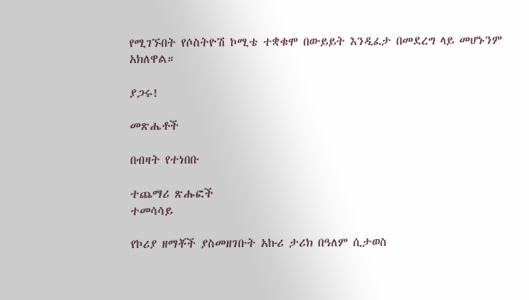የሚገኙበት የሶስትዮሽ ኮሚቴ ተቋቁሞ በውይይት እንዲፈታ በመደረግ ላይ መሆኑንም አክለዋል።

ያጋሩ!

መጽሔቶች

በብዛት የተነበቡ

ተጨማሪ ጽሑፎች
ተመሳሳይ

የኮሪያ ዘማቾች ያስመዘገቡት አኩሪ ታሪክ በዓለም ሲታወስ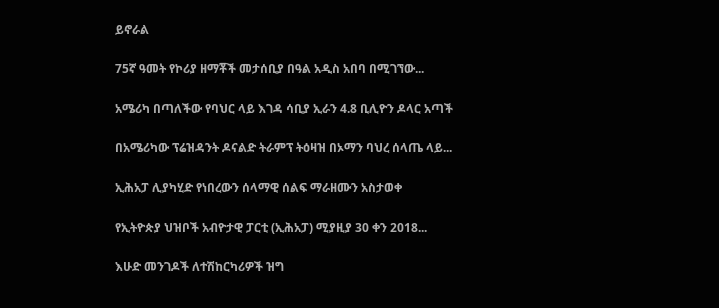ይኖራል

75ኛ ዓመት የኮሪያ ዘማቾች መታሰቢያ በዓል አዲስ አበባ በሚገኘው...

አሜሪካ በጣለችው የባህር ላይ እገዳ ሳቢያ ኢራን 4.8 ቢሊዮን ዶላር አጣች

በአሜሪካው ፕሬዝዳንት ዶናልድ ትራምፕ ትዕዛዝ በኦማን ባህረ ሰላጤ ላይ...

ኢሕአፓ ሊያካሂድ የነበረውን ሰላማዊ ሰልፍ ማራዘሙን አስታወቀ

የኢትዮጵያ ህዝቦች አብዮታዊ ፓርቲ (ኢሕአፓ) ሚያዚያ 30 ቀን 2018...

እሁድ መንገዶች ለተሽከርካሪዎች ዝግ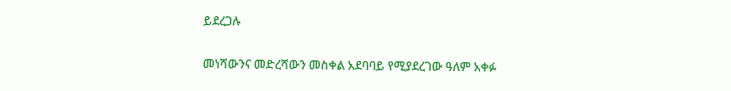ይደረጋሉ

መነሻውንና መድረሻውን መስቀል አደባባይ የሚያደረገው ዓለም አቀፉ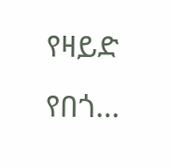የዛይድ የበጎ...